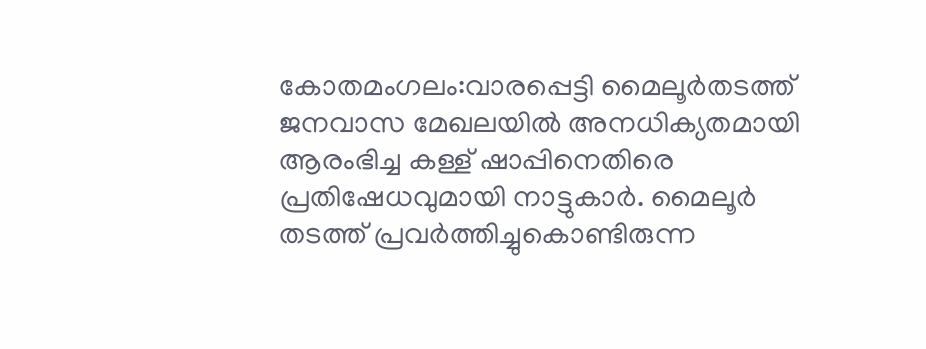കോതമംഗലം:വാരപ്പെട്ടി മൈലൂർതടത്ത് ജനവാസ മേഖലയിൽ അനധിക്യതമായി ആരംഭിച്ച കള്ള് ഷാപ്പിനെതിരെ പ്രതിഷേധവുമായി നാട്ടുകാർ. മൈലൂർ തടത്ത് പ്രവർത്തിച്ചുകൊണ്ടിരുന്ന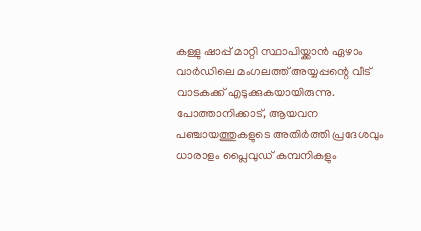കള്ളു ഷാപ്പ് മാറ്റി സ്ഥാപിയ്ക്കാൻ ഏഴാം വാർഡിലെ മംഗലത്ത് അയ്യപ്പന്റെ വീട് വാടകക്ക് എടുക്കുകയായിരുന്നു.
പോത്താനിക്കാട്, ആയവന പഞ്ചായത്തുകളുടെ അതിർത്തി പ്രദേശവും ധാരാളം പ്ലൈവുഡ് കമ്പനികളും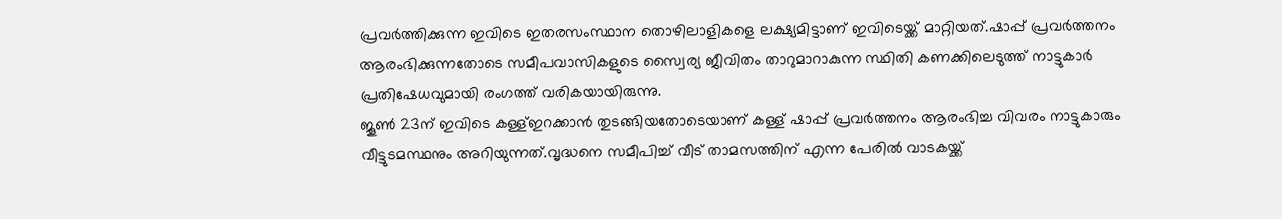പ്രവർത്തിക്കുന്ന ഇവിടെ ഇതരസംസ്ഥാന തൊഴിലാളികളെ ലക്ഷ്യമിട്ടാണ് ഇവിടെയ്ക്ക് മാറ്റിയത്.ഷാപ്പ് പ്രവർത്തനം ആരംഭിക്കുന്നതോടെ സമീപവാസികളുടെ സ്വൈര്യ ജീവിതം താറുമാറാകുന്ന സ്ഥിതി കണക്കിലെടുത്ത് നാട്ടുകാർ പ്രതിഷേധവുമായി രംഗത്ത് വരികയായിരുന്നു.
ജൂൺ 23ന് ഇവിടെ കള്ള്ഇറക്കാൻ തുടങ്ങിയതോടെയാണ് കള്ള് ഷാപ്പ് പ്രവർത്തനം ആരംഭിച്ച വിവരം നാട്ടുകാരും വീട്ടുടമസ്ഥനും അറിയുന്നത്.വൃദ്ധനെ സമീപിച്ച് വീട് താമസത്തിന് എന്ന പേരിൽ വാടകയ്ക്ക്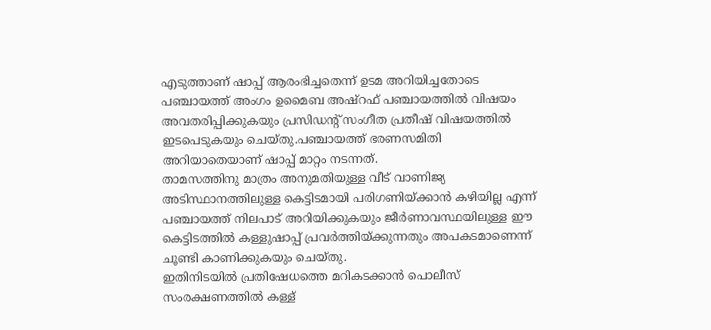എടുത്താണ് ഷാപ്പ് ആരംഭിച്ചതെന്ന് ഉടമ അറിയിച്ചതോടെ പഞ്ചായത്ത് അംഗം ഉമൈബ അഷ്റഫ് പഞ്ചായത്തിൽ വിഷയം അവതരിപ്പിക്കുകയും പ്രസിഡന്റ് സംഗീത പ്രതീഷ് വിഷയത്തിൽ ഇടപെടുകയും ചെയ്തു.പഞ്ചായത്ത് ഭരണസമിതി അറിയാതെയാണ് ഷാപ്പ് മാറ്റം നടന്നത്.
താമസത്തിനു മാത്രം അനുമതിയുള്ള വീട് വാണിജ്യ അടിസ്ഥാനത്തിലുള്ള കെട്ടിടമായി പരിഗണിയ്ക്കാൻ കഴിയില്ല എന്ന് പഞ്ചായത്ത് നിലപാട് അറിയിക്കുകയും ജീർണാവസ്ഥയിലുള്ള ഈ കെട്ടിടത്തിൽ കള്ളുഷാപ്പ് പ്രവർത്തിയ്ക്കുന്നതും അപകടമാണെന്ന് ചൂണ്ടി കാണിക്കുകയും ചെയ്തു.
ഇതിനിടയിൽ പ്രതിഷേധത്തെ മറികടക്കാൻ പൊലീസ് സംരക്ഷണത്തിൽ കള്ള്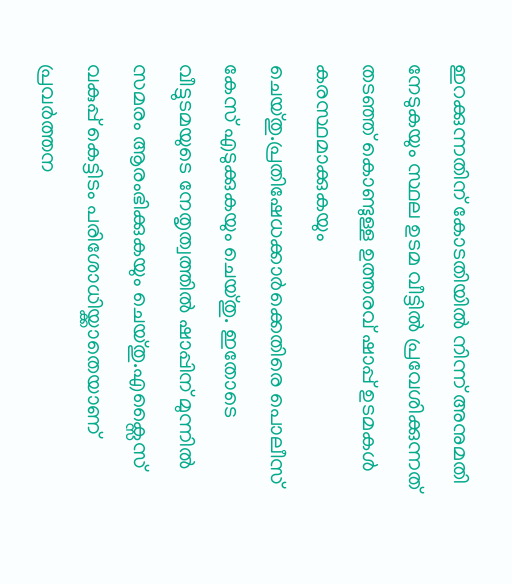ഇറക്കുന്നതിന് കോടതിയിൽ നിന്ന് അനുമതി നേടുകയും സ്ഥല ഉടമ വീട്ടിൽ പ്രവേശിക്കുന്നത് തടഞ്ഞ് കൊണ്ടുള്ള ഉത്തരവ് ഷാപ്പ് ഉടമകൾ കരസ്ഥമാക്കുകയും ചെയ്തു.പ്രതിഷേധക്കാർക്കെതിരെ പൊലീസ് കേസ് എടുക്കുകയും ചെയ്തു. ഇതോടെ വീട്ടുടമയുടെ നേതൃത്വത്തിൽ ഷാപ്പിന് മുന്നിൽ സമരം ആരംഭിക്കുകയും ചെയ്തു.എക്സൈസ് വകുപ്പ് കെട്ടിടം പരിശോധിയ്ക്കാതെയാണ് പ്രവർത്തന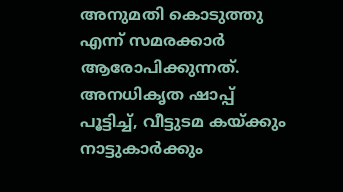അനുമതി കൊടുത്തു എന്ന് സമരക്കാർ ആരോപിക്കുന്നത്.
അനധികൃത ഷാപ്പ് പൂട്ടിച്ച്, വീട്ടുടമ കയ്ക്കും നാട്ടുകാർക്കും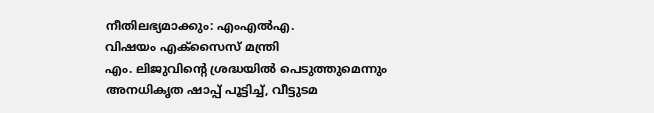നീതിലഭ്യമാക്കും: എംഎൽഎ.
വിഷയം എക്സൈസ് മന്ത്രി
എം. ലിജുവിൻ്റെ ശ്രദ്ധയിൽ പെടുത്തുമെന്നും
അനധികൃത ഷാപ്പ് പൂട്ടിച്ച്, വീട്ടുടമ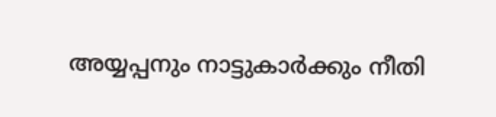അയ്യപ്പനും നാട്ടുകാർക്കും നീതി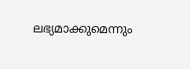ലഭ്യമാക്കുമെന്നും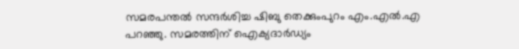സമരപന്തൽ സന്ദർശിച്ച ഷിബു തെക്കുംപുറം എം.എൽ.എ
പറഞ്ഞു. സമരത്തിന് ഐക്യദാർഡ്യം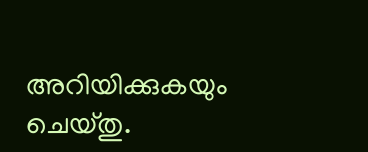അറിയിക്കുകയും ചെയ്തു.